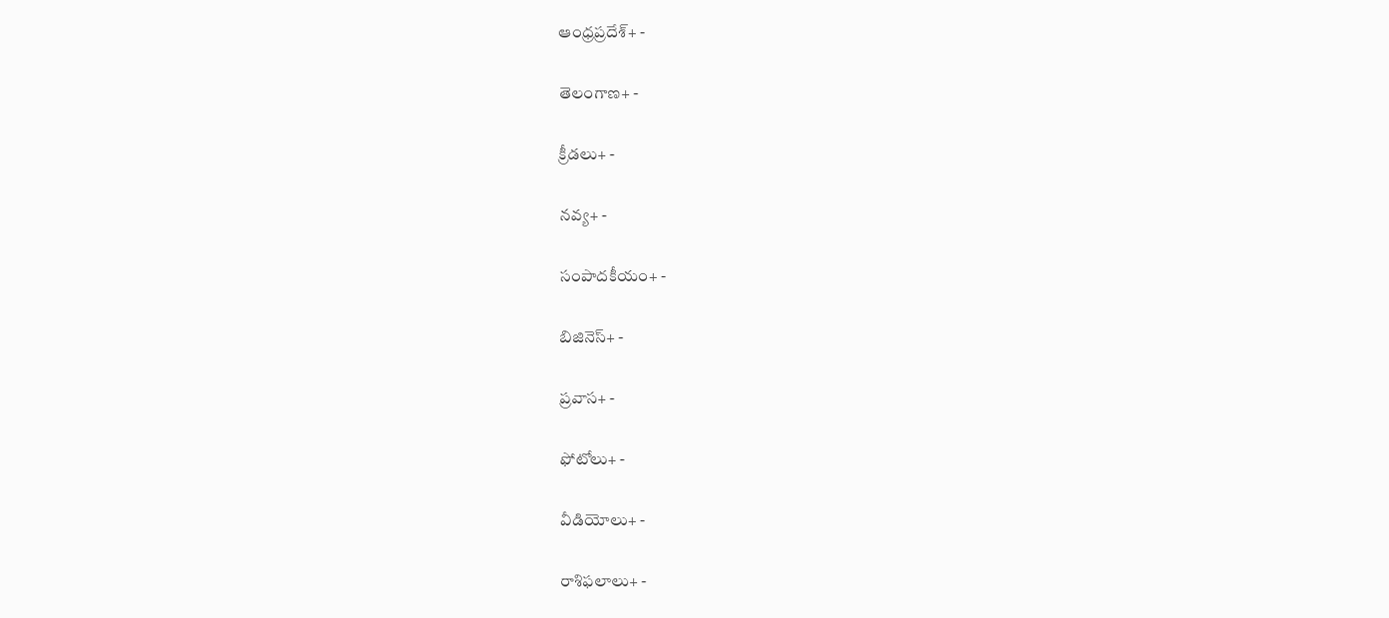ఆంధ్రప్రదేశ్+ -

తెలంగాణ+ -

క్రీడలు+ -

నవ్య+ -

సంపాదకీయం+ -

బిజినెస్+ -

ప్రవాస+ -

ఫోటోలు+ -

వీడియోలు+ -

రాశిఫలాలు+ -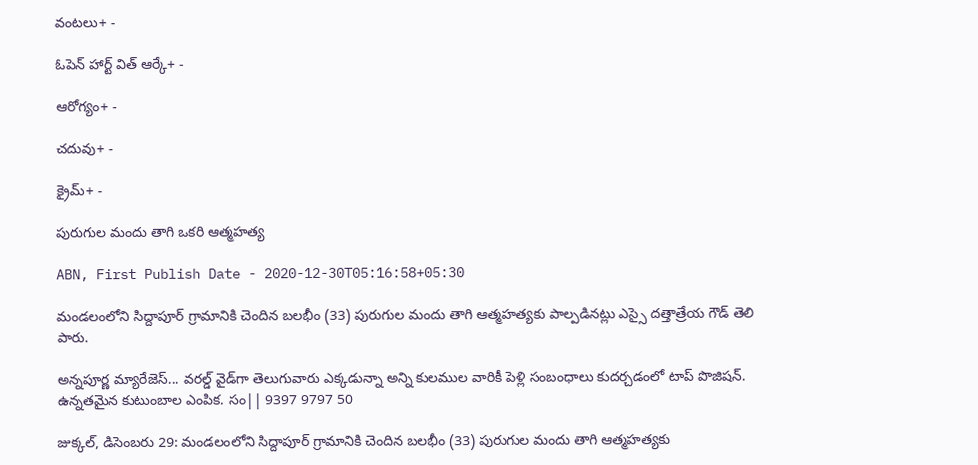వంటలు+ -

ఓపెన్ హార్ట్ విత్ ఆర్కే+ -

ఆరోగ్యం+ -

చదువు+ -

క్రైమ్+ -

పురుగుల మందు తాగి ఒకరి ఆత్మహత్య

ABN, First Publish Date - 2020-12-30T05:16:58+05:30

మండలంలోని సిద్దాపూర్‌ గ్రామానికి చెందిన బలభీం (33) పురుగుల మందు తాగి ఆత్మహత్యకు పాల్పడినట్లు ఎస్సై దత్తాత్రేయ గౌడ్‌ తెలి పారు.

అన్నపూర్ణ మ్యారేజెస్... వరల్డ్ వైడ్‌గా తెలుగువారు ఎక్కడున్నా అన్ని కులముల వారికీ పెళ్లి సంబంధాలు కుదర్చడంలో టాప్ పొజిషన్. ఉన్నతమైన కుటుంబాల ఎంపిక. సం|| 9397 9797 50

జుక్కల్‌, డిసెంబరు 29: మండలంలోని సిద్దాపూర్‌ గ్రామానికి చెందిన బలభీం (33) పురుగుల మందు తాగి ఆత్మహత్యకు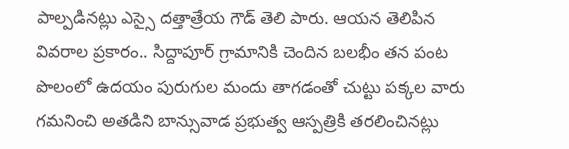పాల్పడినట్లు ఎస్సై దత్తాత్రేయ గౌడ్‌ తెలి పారు. ఆయన తెలిపిన వివరాల ప్రకారం.. సిద్దాపూర్‌ గ్రామానికి చెందిన బలభీం తన పంట పొలంలో ఉదయం పురుగుల మందు తాగడంతో చుట్టు పక్కల వారు గమనించి అతడిని బాన్సువాడ ప్రభుత్వ ఆస్పత్రికి తరలించినట్లు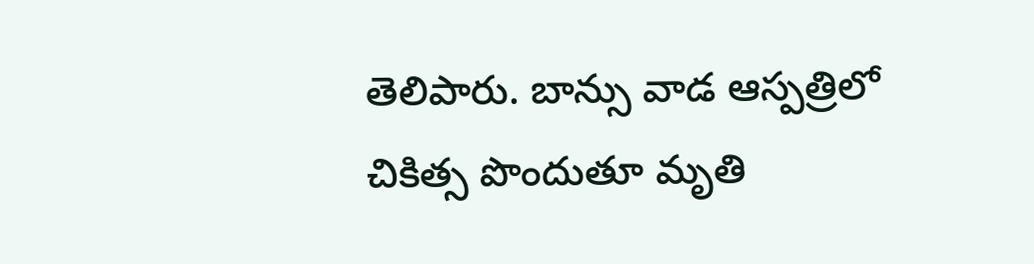తెలిపారు. బాన్సు వాడ ఆస్పత్రిలో చికిత్స పొందుతూ మృతి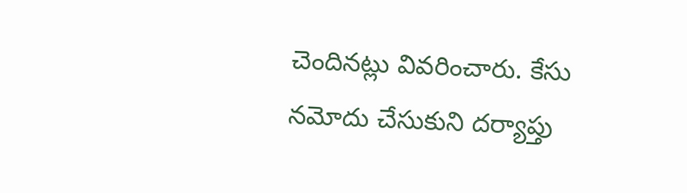చెందినట్లు వివరించారు. కేసు నమోదు చేసుకుని దర్యాప్తు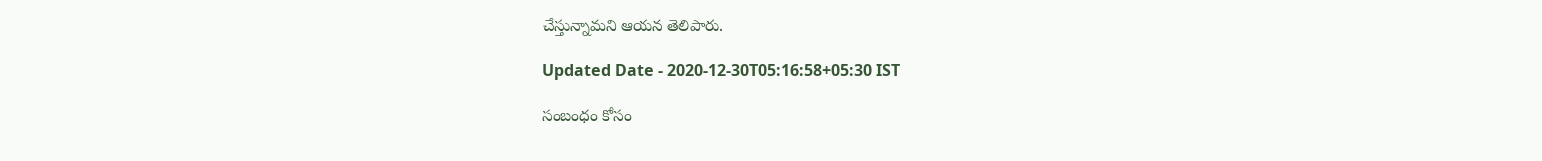చేస్తున్నామని ఆయన తెలిపారు.

Updated Date - 2020-12-30T05:16:58+05:30 IST

సంబంధం కోసం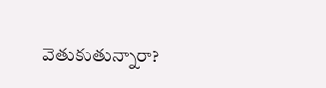వెతుకుతున్నారా?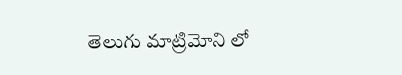తెలుగు మాట్రిమోని లో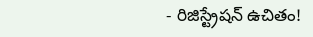- రిజిస్ట్రేషన్ ఉచితం!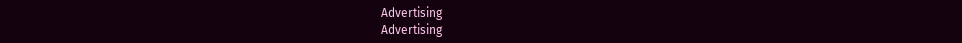Advertising
Advertising